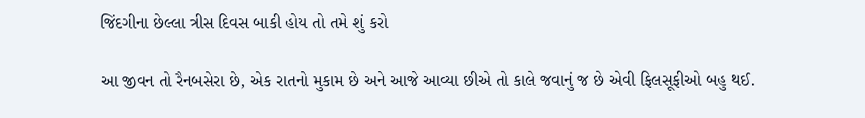જિંદગીના છેલ્લા ત્રીસ દિવસ બાકી હોય તો તમે શું કરો

આ જીવન તો રૈનબસેરા છે, એક રાતનો મુકામ છે અને આજે આવ્યા છીએ તો કાલે જવાનું જ છે એવી ફિલસૂફીઓ બહુ થઈ.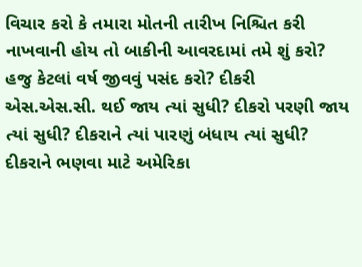વિચાર કરો કે તમારા મોતની તારીખ નિશ્ચિત કરી નાખવાની હોય તો બાકીની આવરદામાં તમે શું કરો? હજુ કેટલાં વર્ષ જીવવું પસંદ કરો? દીકરી એસ.એસ.સી. થઈ જાય ત્યાં સુધી? દીકરો પરણી જાય ત્યાં સુધી? દીકરાને ત્યાં પારણું બંધાય ત્યાં સુધી? દીકરાને ભણવા માટે અમેરિકા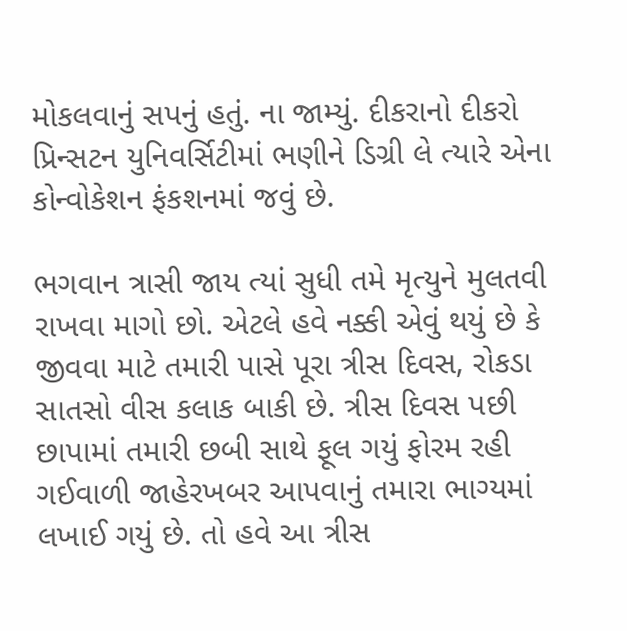મોકલવાનું સપનું હતું. ના જામ્યું. દીકરાનો દીકરો પ્રિન્સટન યુનિવર્સિટીમાં ભણીને ડિગ્રી લે ત્યારે એના કોન્વોકેશન ફંકશનમાં જવું છે.

ભગવાન ત્રાસી જાય ત્યાં સુધી તમે મૃત્યુને મુલતવી રાખવા માગો છો. એટલે હવે નક્કી એવું થયું છે કે જીવવા માટે તમારી પાસે પૂરા ત્રીસ દિવસ, રોકડા સાતસો વીસ કલાક બાકી છે. ત્રીસ દિવસ પછી છાપામાં તમારી છબી સાથે ફૂલ ગયું ફોરમ રહી ગઈવાળી જાહેરખબર આપવાનું તમારા ભાગ્યમાં લખાઈ ગયું છે. તો હવે આ ત્રીસ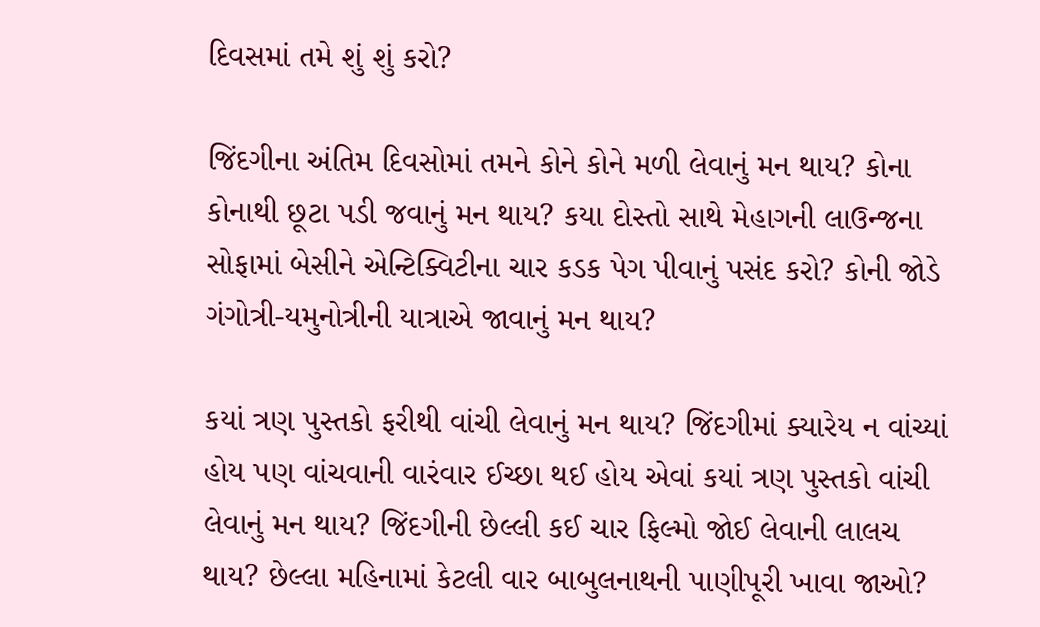દિવસમાં તમે શું શું કરો?

જિંદગીના અંતિમ દિવસોમાં તમને કોને કોને મળી લેવાનું મન થાય? કોના કોનાથી છૂટા પડી જવાનું મન થાય? કયા દોસ્તો સાથે મેહાગની લાઉન્જના સોફામાં બેસીને એન્ટિક્વિટીના ચાર કડક પેગ પીવાનું પસંદ કરો? કોની જોડે ગંગોત્રી-યમુનોત્રીની યાત્રાએ જાવાનું મન થાય?

કયાં ત્રણ પુસ્તકો ફરીથી વાંચી લેવાનું મન થાય? જિંદગીમાં ક્યારેય ન વાંચ્યાં હોય પણ વાંચવાની વારંવાર ઈચ્છા થઈ હોય એવાં કયાં ત્રણ પુસ્તકો વાંચી લેવાનું મન થાય? જિંદગીની છેલ્લી કઈ ચાર ફિલ્મો જોઈ લેવાની લાલચ થાય? છેલ્લા મહિનામાં કેટલી વાર બાબુલનાથની પાણીપૂરી ખાવા જાઓ?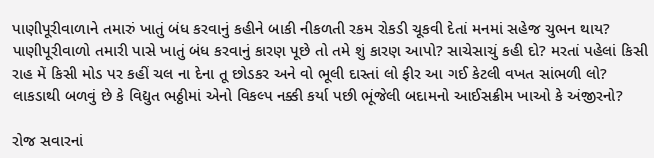પાણીપૂરીવાળાને તમારું ખાતું બંધ કરવાનું કહીને બાકી નીકળતી રકમ રોકડી ચૂકવી દેતાં મનમાં સહેજ ચુભન થાય? પાણીપૂરીવાળો તમારી પાસે ખાતું બંધ કરવાનું કારણ પૂછે તો તમે શું કારણ આપો? સાચેસાચું કહી દો? મરતાં પહેલાં કિસી રાહ મેં કિસી મોડ પર કહીં ચલ ના દેના તૂ છોડકર અને વો ભૂલી દાસ્તાં લો ફીર આ ગઈ કેટલી વખત સાંભળી લો? લાકડાથી બળવું છે કે વિદ્યુત ભઠ્ઠીમાં એનો વિકલ્પ નક્કી કર્યા પછી ભૂંજેલી બદામનો આઈસક્રીમ ખાઓ કે અંજીરનો?

રોજ સવારનાં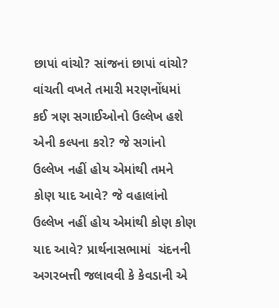છાપાં વાંચો? સાંજનાં છાપાં વાંચો? વાંચતી વખતે તમારી મરણનોંધમાં કઈ ત્રણ સગાઈઓનો ઉલ્લેખ હશે એની કલ્પના કરો? જે સગાંનો ઉલ્લેખ નહીં હોય એમાંથી તમને કોણ યાદ આવે? જે વહાલાંનો ઉલ્લેખ નહીં હોય એમાંથી કોણ કોણ યાદ આવે? પ્રાર્થનાસભામાં  ચંદનની અગરબત્તી જલાવવી કે કેવડાની એ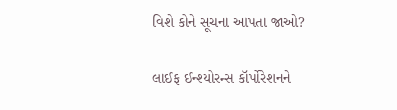વિશે કોને સૂચના આપતા જાઓ?

લાઈફ ઈન્શ્યોરન્સ કૉર્પોરેશનને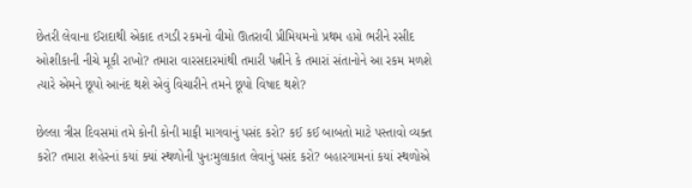છેતરી લેવાના ઈરાદાથી એકાદ તગડી રકમનો વીમો ઊતરાવી પ્રીમિયમનો પ્રથમ હપ્તો ભરીને રસીદ ઓશીકાની નીચે મૂકી રાખો? તમારા વારસદારમાંથી તમારી પત્નીને કે તમારાં સંતાનોને આ રકમ મળશે ત્યારે એમને છૂપો આનંદ થશે એવું વિચારીને તમને છૂપો વિષાદ થશે?

છેલ્લા ત્રીસ દિવસમાં તમે કોની કોની માફી માગવાનું પસંદ કરો? કઈ કઈ બાબતો માટે પસ્તાવો વ્યક્ત કરો? તમારા શહેરનાં કયાં ક્યાં સ્થળોની પુનઃમુલાકાત લેવાનું પસંદ કરો? બહારગામનાં કયાં સ્થળોએ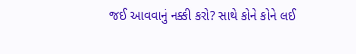જઈ આવવાનું નક્કી કરો? સાથે કોને કોને લઈ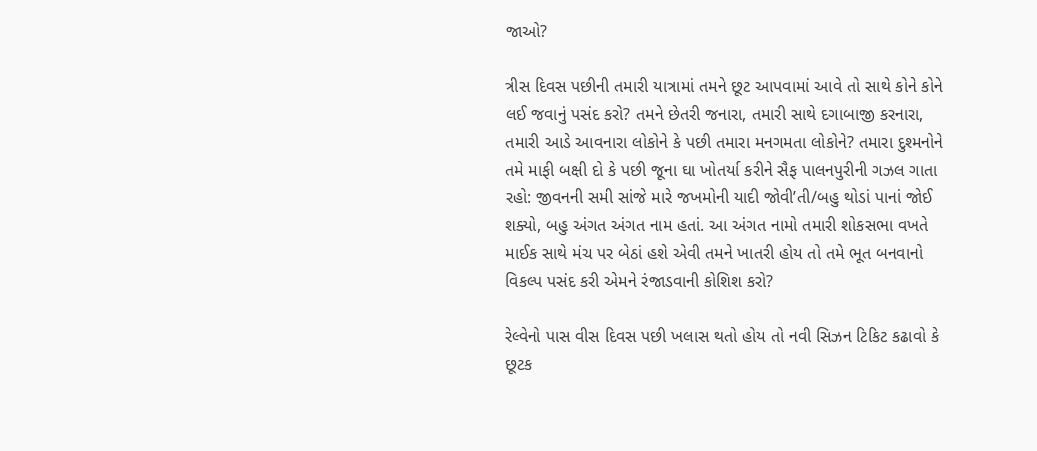જાઓ?

ત્રીસ દિવસ પછીની તમારી યાત્રામાં તમને છૂટ આપવામાં આવે તો સાથે કોને કોને લઈ જવાનું પસંદ કરો? તમને છેતરી જનારા, તમારી સાથે દગાબાજી કરનારા, તમારી આડે આવનારા લોકોને કે પછી તમારા મનગમતા લોકોને? તમારા દુશ્મનોને તમે માફી બક્ષી દો કે પછી જૂના ઘા ખોતર્યા કરીને સૈફ પાલનપુરીની ગઝલ ગાતા રહો: જીવનની સમી સાંજે મારે જખમોની યાદી જોવી’તી/બહુ થોડાં પાનાં જોઈ શક્યો, બહુ અંગત અંગત નામ હતાં. આ અંગત નામો તમારી શોકસભા વખતે માઈક સાથે મંચ પર બેઠાં હશે એવી તમને ખાતરી હોય તો તમે ભૂત બનવાનો વિકલ્પ પસંદ કરી એમને રંજાડવાની કોશિશ કરો?

રેલ્વેનો પાસ વીસ દિવસ પછી ખલાસ થતો હોય તો નવી સિઝન ટિકિટ કઢાવો કે છૂટક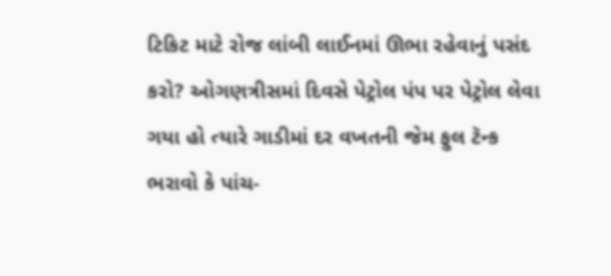ટિકિટ માટે રોજ લાંબી લાઈનમાં ઊભા રહેવાનું પસંદ કરો? ઓગણત્રીસમાં દિવસે પેટ્રોલ પંપ પર પેટ્રોલ લેવા ગયા હો ત્યારે ગાડીમાં દર વખતની જેમ ફુલ ટૅન્ક ભરાવો કે પાંચ-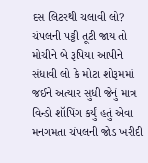દસ લિટરથી ચલાવી લો? ચંપલની પટ્ટી તૂટી જાય તો મોચીને બે રૂપિયા આપીને સંધાવી લો કે મોટા શોરૂમમાં જઈને અત્યાર સુધી જેનું માત્ર વિન્ડો શૉપિંગ કર્યું હતું એવા મનગમતા ચંપલની જોડ ખરીદી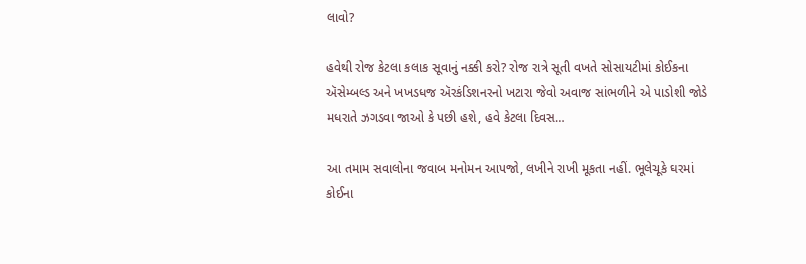લાવો?

હવેથી રોજ કેટલા કલાક સૂવાનું નક્કી કરો? રોજ રાત્રે સૂતી વખતે સોસાયટીમાં કોઈકના ઍસેમ્બલ્ડ અને ખખડધજ ઍરકંડિશનરનો ખટારા જેવો અવાજ સાંભળીને એ પાડોશી જોડે મધરાતે ઝગડવા જાઓ કે પછી હશે, હવે કેટલા દિવસ…

આ તમામ સવાલોના જવાબ મનોમન આપજો, લખીને રાખી મૂકતા નહીં. ભૂલેચૂકે ઘરમાં કોઈના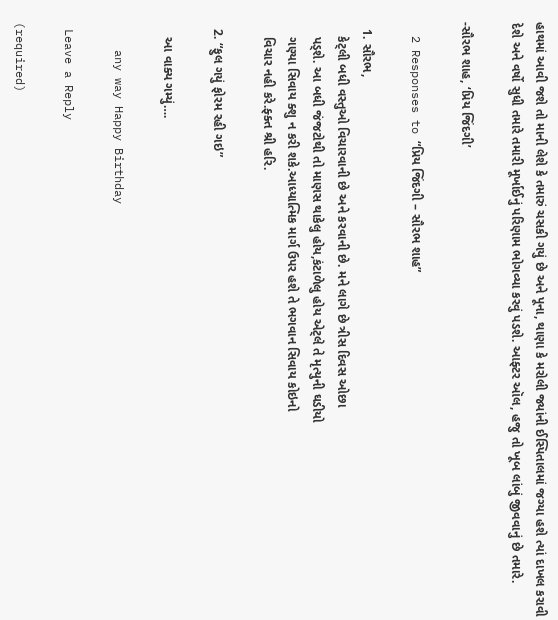હાથમાં આવી જશે તો માની લેશે કે તમારું ચસકી ગયું છે અને પૂના, થાણા કે મરોલી જ્યાંની ઈસ્પિતાલમાં જગ્યા હશે ત્યાં દાખલ કરાવી દેશે અને વર્ષો સુધી તમારે તમારી મૂર્ખાઈનું પરિણામ ભોગવ્યા કરવું પડશે. આફ્ટર ઑલ, હજુ તો ખૂબ લાંબું જીવવાનું છે તમારે.

-સૌરભ શાહ, ‘પ્રિય જિંદગી’

  2 Responses to “પ્રિય જિંદગી – સૌરભ શાહ”

  1. સૌરભ,
    કેટ્લી બધી વસ્તુઓ વિચારવાની છે અને કરવાની છે. મને લાગે છે ત્રીસ દિવસ ઓછા
    પડ્શે. આ બધી જંજટોથી તો માણસ થાકેલુ હોય,કંટાળેલુ હોય એટ્લે તે મૃત્યુની ઘડીયો
    ગણ્યા સિવાય ક્શુ ન કરી શકે.આધ્યાત્મિક માર્ગ ઉપર હશે તે ભગવાન સિવાય કોઇનો
    વિચાર નહી કરે.ફ્ક્ત શ્રી હરિ.

  2. “ફુલ ગયું ફોરમ રહી ગઇ”

    આ વાક્ય ગમ્યું….

    any way Happy Birthday

 Leave a Reply

(required)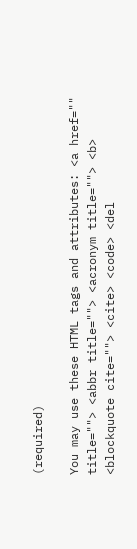(required)

You may use these HTML tags and attributes: <a href="" title=""> <abbr title=""> <acronym title=""> <b> <blockquote cite=""> <cite> <code> <del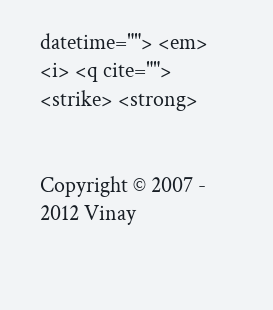datetime=""> <em> <i> <q cite=""> <strike> <strong>


Copyright © 2007 - 2012 Vinay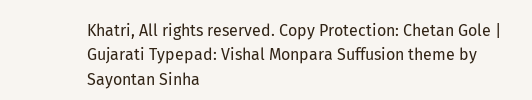Khatri, All rights reserved. Copy Protection: Chetan Gole | Gujarati Typepad: Vishal Monpara Suffusion theme by Sayontan Sinha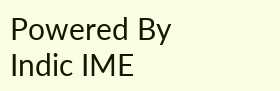Powered By Indic IME